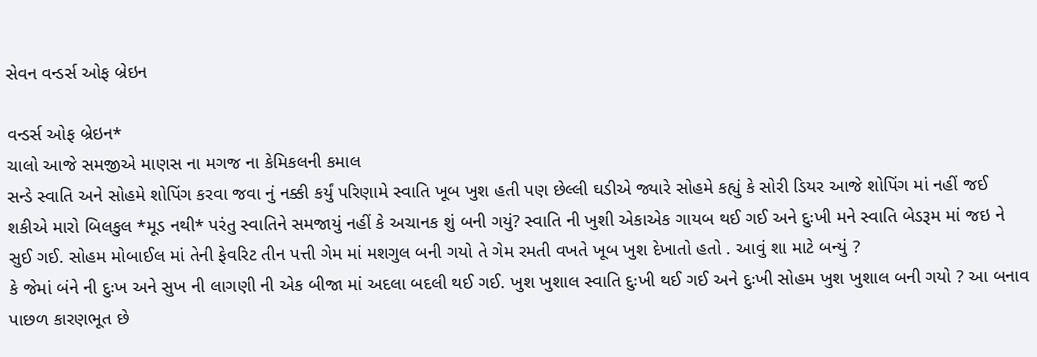સેવન વન્ડર્સ ઓફ બ્રેઇન

વન્ડર્સ ઓફ બ્રેઇન*
ચાલો આજે સમજીએ માણસ ના મગજ ના કેમિકલની કમાલ
સન્ડે સ્વાતિ અને સોહમે શોપિંગ કરવા જવા નું નક્કી કર્યું પરિણામે સ્વાતિ ખૂબ ખુશ હતી પણ છેલ્લી ઘડીએ જ્યારે સોહમે કહ્યું કે સોરી ડિયર આજે શોપિંગ માં નહીં જઈ શકીએ મારો બિલકુલ *મૂડ નથી* પરંતુ સ્વાતિને સમજાયું નહીં કે અચાનક શું બની ગયું? સ્વાતિ ની ખુશી એકાએક ગાયબ થઈ ગઈ અને દુઃખી મને સ્વાતિ બેડરૂમ માં જઇ ને સુઈ ગઈ. સોહમ મોબાઈલ માં તેની ફેવરિટ તીન પત્તી ગેમ માં મશગુલ બની ગયો તે ગેમ રમતી વખતે ખૂબ ખુશ દેખાતો હતો . આવું શા માટે બન્યું ?
કે જેમાં બંને ની દુઃખ અને સુખ ની લાગણી ની એક બીજા માં અદલા બદલી થઈ ગઈ. ખુશ ખુશાલ સ્વાતિ દુઃખી થઈ ગઈ અને દુઃખી સોહમ ખુશ ખુશાલ બની ગયો ? આ બનાવ પાછળ કારણભૂત છે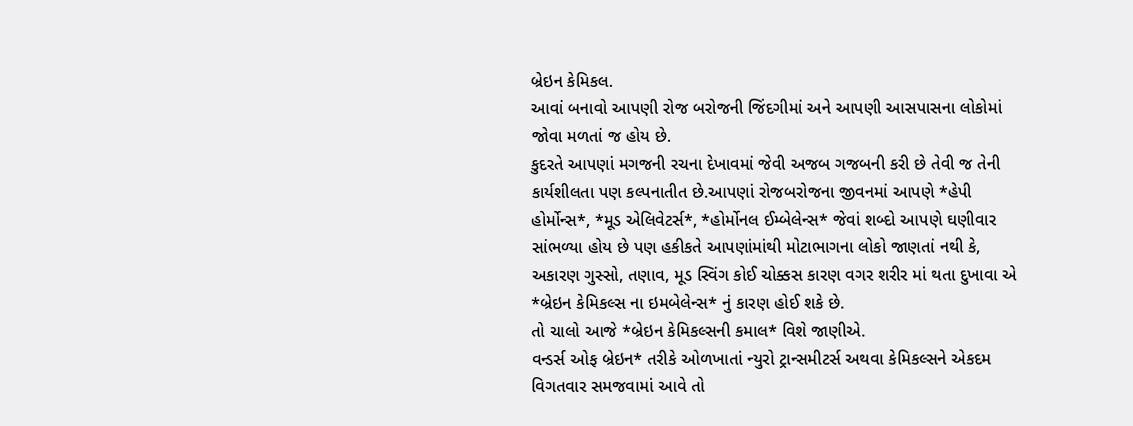બ્રેઇન કેમિકલ.
આવાં બનાવો આપણી રોજ બરોજની જિંદગીમાં અને આપણી આસપાસના લોકોમાં જોવા મળતાં જ હોય છે.
કુદરતે આપણાં મગજની રચના દેખાવમાં જેવી અજબ ગજબની કરી છે તેવી જ તેની કાર્યશીલતા પણ કલ્પનાતીત છે.આપણાં રોજબરોજના જીવનમાં આપણે *હેપી હોર્મોન્સ*, *મૂડ એલિવેટર્સ*, *હોર્મોનલ ઈમ્બેલેન્સ* જેવાં શબ્દો આપણે ઘણીવાર સાંભળ્યા હોય છે પણ હકીકતે આપણાંમાંથી મોટાભાગના લોકો જાણતાં નથી કે,
અકારણ ગુસ્સો, તણાવ, મૂડ સ્વિંગ કોઈ ચોક્કસ કારણ વગર શરીર માં થતા દુખાવા એ *બ્રેઇન કેમિકલ્સ ના ઇમબેલેન્સ* નું કારણ હોઈ શકે છે.
તો ચાલો આજે *બ્રેઇન કેમિકલ્સની કમાલ* વિશે જાણીએ.
વન્ડર્સ ઓફ બ્રેઇન* તરીકે ઓળખાતાં ન્યુરો ટ્રાન્સમીટર્સ અથવા કેમિકલ્સને એકદમ વિગતવાર સમજવામાં આવે તો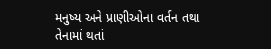મનુષ્ય અને પ્રાણીઓના વર્તન તથા તેનામાં થતાં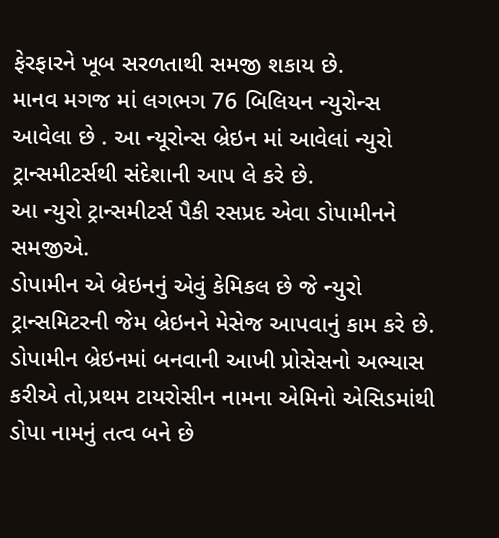ફેરફારને ખૂબ સરળતાથી સમજી શકાય છે.
માનવ મગજ માં લગભગ 76 બિલિયન ન્યુરોન્સ આવેલા છે . આ ન્યૂરોન્સ બ્રેઇન માં આવેલાં ન્યુરો ટ્રાન્સમીટર્સથી સંદેશાની આપ લે કરે છે.
આ ન્યુરો ટ્રાન્સમીટર્સ પૈકી રસપ્રદ એવા ડોપામીનને સમજીએ.
ડોપામીન એ બ્રેઇનનું એવું કેમિકલ છે જે ન્યુરો ટ્રાન્સમિટરની જેમ બ્રેઇનને મેસેજ આપવાનું કામ કરે છે.
ડોપામીન બ્રેઇનમાં બનવાની આખી પ્રોસેસનો અભ્યાસ કરીએ તો,પ્રથમ ટાયરોસીન નામના એમિનો એસિડમાંથી ડોપા નામનું તત્વ બને છે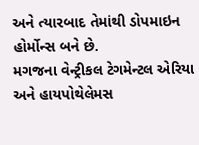અને ત્યારબાદ તેમાંથી ડોપમાઇન હોર્મોન્સ બને છે.
મગજના વેન્ટ્રીકલ ટેગમેન્ટલ એરિયા અને હાયપોથેલેમસ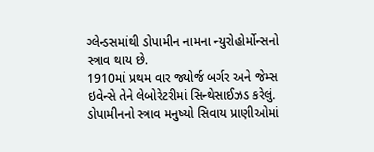ગ્લેન્ડસમાંથી ડોપામીન નામના ન્યુરોહોર્મોન્સનો સ્ત્રાવ થાય છે.
1910માં પ્રથમ વાર જ્યોર્જ બર્ગર અને જેમ્સ ઇવેન્સે તેને લેબોરેટરીમાં સિન્થેસાઈઝડ કરેલું.
ડોપામીનનો સ્ત્રાવ મનુષ્યો સિવાય પ્રાણીઓમાં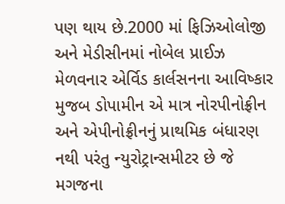પણ થાય છે.2000 માં ફિઝિઓલોજી અને મેડીસીનમાં નોબેલ પ્રાઈઝ મેળવનાર એર્વિડ કાર્લસનના આવિષ્કાર મુજબ ડોપામીન એ માત્ર નોરપીનોફ્રીન અને એપીનોફ્રીનનું પ્રાથમિક બંધારણ નથી પરંતુ ન્યુરોટ્રાન્સમીટર છે જે મગજના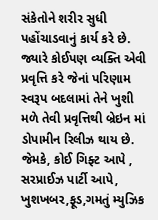સંકેતોને શરીર સુધી પહોંચાડવાનું કાર્ય કરે છે.
જ્યારે કોઈપણ વ્યક્તિ એવી પ્રવૃત્તિ કરે જેનાં પરિણામ સ્વરૂપ બદલામાં તેને ખુશી મળે તેવી પ્રવૃત્તિથી બ્રેઇન માં ડોપામીન રિલીઝ થાય છે.
જેમકે, કોઈ ગિફ્ટ આપે , સરપ્રાઈઝ પાર્ટી આપે, ખુશખબર,ફૂડ,ગમતું મ્યુઝિક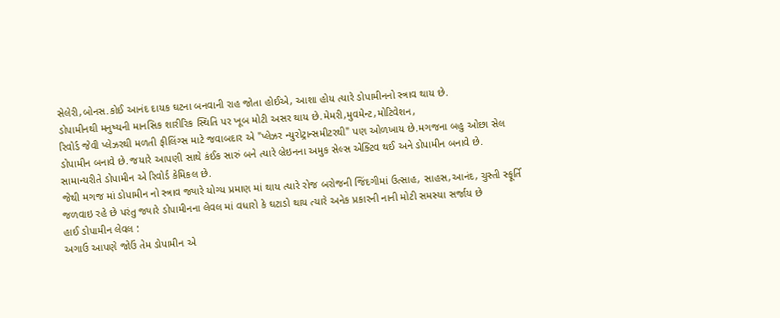સેલેરી,બોનસ.કોઈ આનંદ દાયક ઘટના બનવાની રાહ જોતા હોઈએ, આશા હોય ત્યારે ડોપામીનનો સ્ત્રાવ થાય છે.
ડોપામીનથી મનુષ્યની માનસિક શારીરિક સ્થિતિ પર ખૂબ મોટી અસર થાય છે.મેમરી,મુવમેન્ટ,મોટિવેશન,
રિવોર્ડ જેવી પ્લેઝરથી મળતી ફીલિંગ્સ માટે જવાબદાર એ "પ્લેઝર ન્યુરોટ્રાન્સમીટરથી" પણ ઓળખાય છે.મગજના બહુ ઓછા સેલ ડોપામીન બનાવે છે.જયારે આપણી સાથે કંઈક સારું બને ત્યારે બ્રેઇનના અમુક સેલ્સ એક્ટિવ થઈ અને ડોપામીન બનાવે છે.
સામાન્યરીતે ડોપામીન એ રિવોર્ડ કેમિકલ છે.
જેથી મગજ માં ડોપામીન નો સ્ત્રાવ જ્યારે યોગ્ય પ્રમાણ માં થાય ત્યારે રોજ બરોજની જિંદગીમાં ઉત્સાહ, સાહસ,આનંદ, ચુસ્તી સ્ફૂર્તિ જળવાઇ રહે છે પરંતુ જ્યારે ડોપામીનના લેવલ માં વધારો કે ઘટાડો થાય ત્યારે અનેક પ્રકારની નાની મોટી સમસ્યા સર્જાય છે
હાઈ ડોપામીન લેવલ :
અગાઉ આપણે જોઉં તેમ ડોપામીન એ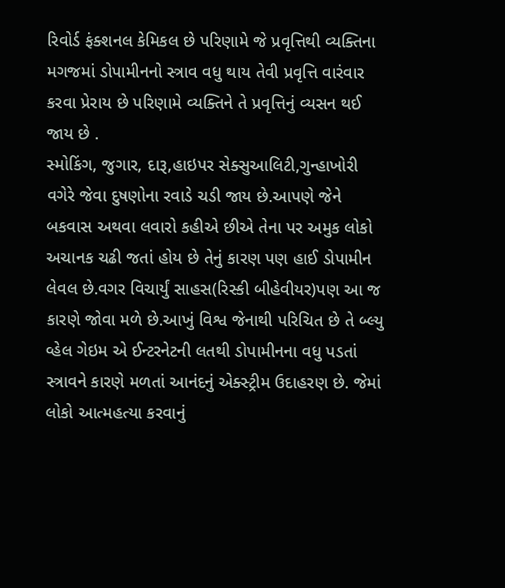રિવોર્ડ ફંક્શનલ કેમિકલ છે પરિણામે જે પ્રવૃત્તિથી વ્યક્તિના મગજમાં ડોપામીનનો સ્ત્રાવ વધુ થાય તેવી પ્રવૃત્તિ વારંવાર કરવા પ્રેરાય છે પરિણામે વ્યક્તિને તે પ્રવૃત્તિનું વ્યસન થઈ જાય છે .
સ્મોકિંગ, જુગાર, દારૂ,હાઇપર સેક્સુઆલિટી,ગુન્હાખોરી વગેરે જેવા દુષણોના રવાડે ચડી જાય છે.આપણે જેને બકવાસ અથવા લવારો કહીએ છીએ તેના પર અમુક લોકો અચાનક ચઢી જતાં હોય છે તેનું કારણ પણ હાઈ ડોપામીન લેવલ છે.વગર વિચાર્યું સાહસ(રિસ્કી બીહેવીયર)પણ આ જ કારણે જોવા મળે છે.આખું વિશ્વ જેનાથી પરિચિત છે તે બ્લ્યુ વ્હેલ ગેઇમ એ ઈન્ટરનેટની લતથી ડોપામીનના વધુ પડતાં સ્ત્રાવને કારણે મળતાં આનંદનું એક્સ્ટ્રીમ ઉદાહરણ છે. જેમાં લોકો આત્મહત્યા કરવાનું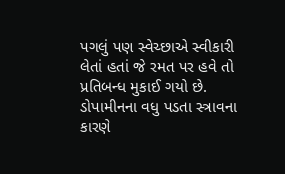પગલું પણ સ્વેચ્છાએ સ્વીકારી લેતાં હતાં જે રમત પર હવે તો પ્રતિબન્ધ મુકાઈ ગયો છે.
ડોપામીનના વધુ પડતા સ્ત્રાવના કારણે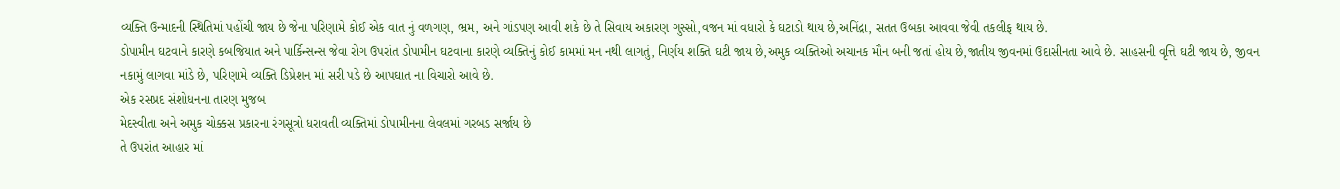વ્યક્તિ ઉન્માદની સ્થિતિમાં પહોંચી જાય છે જેના પરિણામે કોઈ એક વાત નું વળગણ, ભ્રમ, અને ગાંડપણ આવી શકે છે તે સિવાય અકારણ ગુસ્સો,વજન માં વધારો કે ઘટાડો થાય છે,અનિંદ્રા, સતત ઉબકા આવવા જેવી તકલીફ થાય છે.
ડોપામીન ઘટવાને કારણે કબજિયાત અને પાર્કિન્સન્સ જેવા રોગ ઉપરાંત ડોપામીન ઘટવાના કારણે વ્યક્તિનું કોઈ કામમાં મન નથી લાગતું, નિર્ણય શક્તિ ઘટી જાય છે,અમુક વ્યક્તિઓ અચાનક મૌન બની જતાં હોય છે,જાતીય જીવનમાં ઉદાસીનતા આવે છે. સાહસની વૃત્તિ ઘટી જાય છે, જીવન નકામું લાગવા માંડે છે, પરિણામે વ્યક્તિ ડિપ્રેશન માં સરી પડે છે આપઘાત ના વિચારો આવે છે.
એક રસપ્રદ સંશોધનના તારણ મુજબ
મેદસ્વીતા અને અમુક ચોક્કસ પ્રકારના રંગસૂત્રો ધરાવતી વ્યક્તિમાં ડોપામીનના લેવલમાં ગરબડ સર્જાય છે
તે ઉપરાંત આહાર માં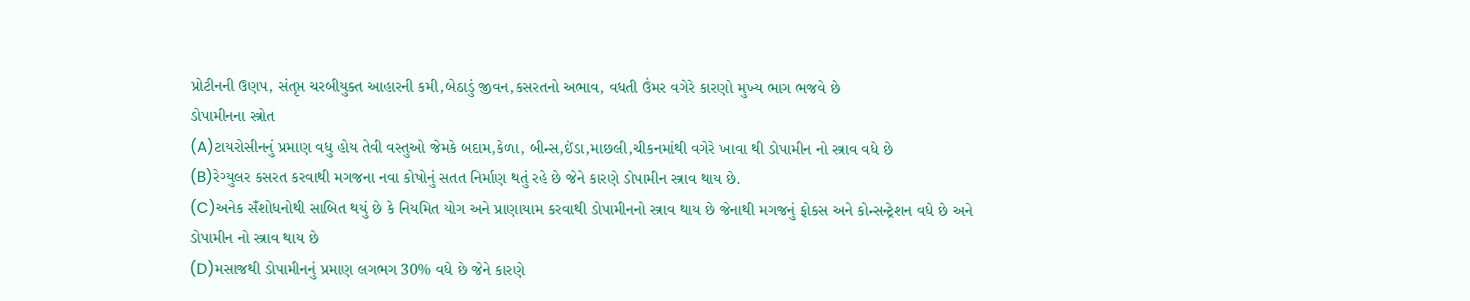પ્રોટીનની ઉણપ, સંતૃપ્ત ચરબીયુક્ત આહારની કમી,બેઠાડું જીવન,કસરતનો અભાવ, વધતી ઉંમર વગેરે કારણો મુખ્ય ભાગ ભજવે છે
ડોપામીનના સ્ત્રોત
(A)ટાયરોસીનનું પ્રમાણ વધુ હોય તેવી વસ્તુઓ જેમકે બદામ,કેળા, બીન્સ,ઈંડા,માછલી,ચીકનમાંથી વગેરે ખાવા થી ડોપામીન નો સ્ત્રાવ વધે છે
(B)રેગ્યુલર કસરત કરવાથી મગજના નવા કોષોનું સતત નિર્માણ થતું રહે છે જેને કારણે ડોપામીન સ્ત્રાવ થાય છે.
(C)અનેક સઁશોધનોથી સાબિત થયું છે કે નિયમિત યોગ અને પ્રાણાયામ કરવાથી ડોપામીનનો સ્ત્રાવ થાય છે જેનાથી મગજનું ફોકસ અને કોન્સન્ટ્રેશન વધે છે અને ડોપામીન નો સ્ત્રાવ થાય છે
(D)મસાજથી ડોપામીનનું પ્રમાણ લગભગ 30% વધે છે જેને કારણે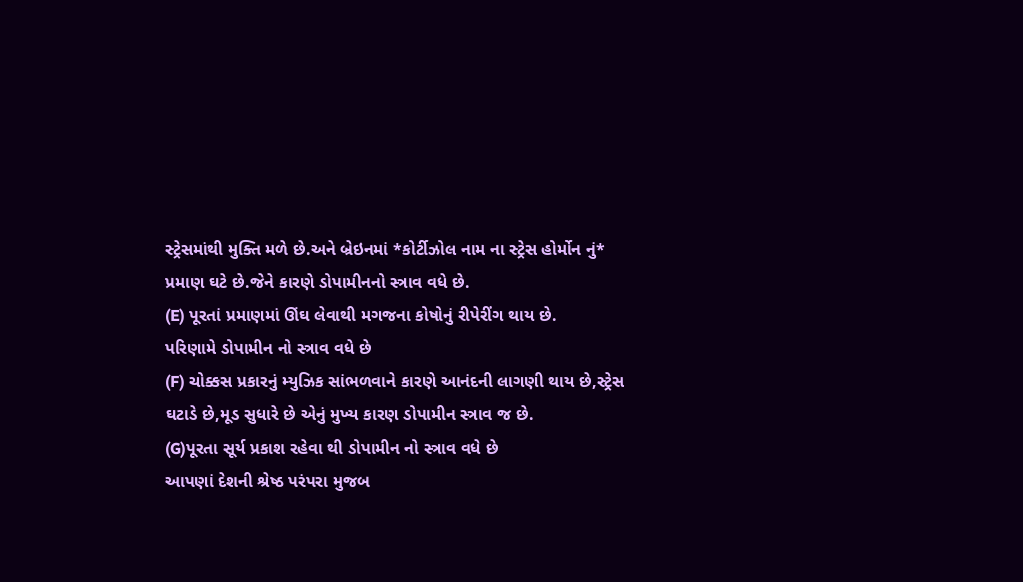સ્ટ્રેસમાંથી મુક્તિ મળે છે.અને બ્રેઇનમાં *કોર્ટીઝોલ નામ ના સ્ટ્રેસ હોર્મોન નું* પ્રમાણ ઘટે છે.જેને કારણે ડોપામીનનો સ્ત્રાવ વધે છે.
(E) પૂરતાં પ્રમાણમાં ઊંઘ લેવાથી મગજના કોષોનું રીપેરીંગ થાય છે.
પરિણામે ડોપામીન નો સ્ત્રાવ વધે છે
(F) ચોક્કસ પ્રકારનું મ્યુઝિક સાંભળવાને કારણે આનંદની લાગણી થાય છે,સ્ટ્રેસ ઘટાડે છે,મૂડ સુધારે છે એનું મુખ્ય કારણ ડોપામીન સ્ત્રાવ જ છે.
(G)પૂરતા સૂર્ય પ્રકાશ રહેવા થી ડોપામીન નો સ્ત્રાવ વધે છે
આપણાં દેશની શ્રેષ્ઠ પરંપરા મુજબ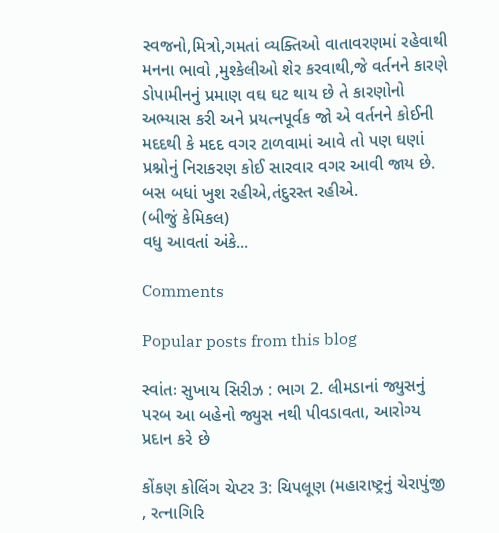સ્વજનો,મિત્રો,ગમતાં વ્યક્તિઓ વાતાવરણમાં રહેવાથી મનના ભાવો ,મુશ્કેલીઓ શેર કરવાથી,જે વર્તનને કારણે ડોપામીનનું પ્રમાણ વઘ ઘટ થાય છે તે કારણોનો અભ્યાસ કરી અને પ્રયત્નપૂર્વક જો એ વર્તનને કોઈની મદદથી કે મદદ વગર ટાળવામાં આવે તો પણ ઘણાં પ્રશ્નોનું નિરાકરણ કોઈ સારવાર વગર આવી જાય છે.
બસ બધાં ખુશ રહીએ,તંદુરસ્ત રહીએ.
(બીજું કેમિકલ)
વધુ આવતાં અંકે...

Comments

Popular posts from this blog

સ્વાંતઃ સુખાય સિરીઝ : ભાગ 2. લીમડાનાં જ્યુસનું પરબ આ બહેનો જ્યુસ નથી પીવડાવતા, આરોગ્ય પ્રદાન કરે છે

કોંકણ કોલિંગ ચેપ્ટર 3: ચિપલૂણ (મહારાષ્ટ્રનું ચેરાપુંજી , રત્નાગિરિ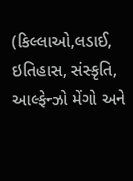(કિલ્લાઓ,લડાઈ, ઇતિહાસ, સંસ્કૃતિ, આલ્ફેન્ઝો મેંગો અને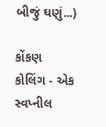બીજું ઘણું...)

કોંકણ કોલિંગ - એક સ્વપ્નીલ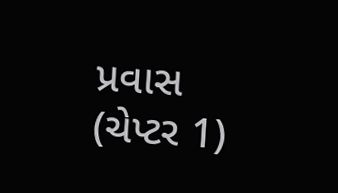પ્રવાસ (ચેપ્ટર 1)